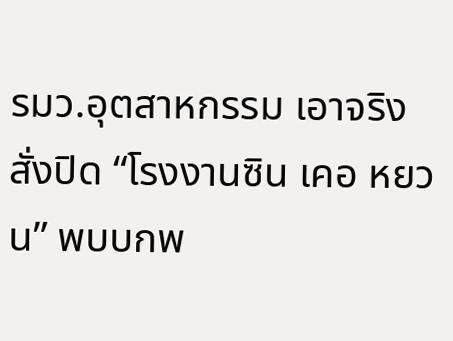รมว.อุตสาหกรรม เอาจริงสั่งปิด “โรงงานซิน เคอ หยวน” พบบกพ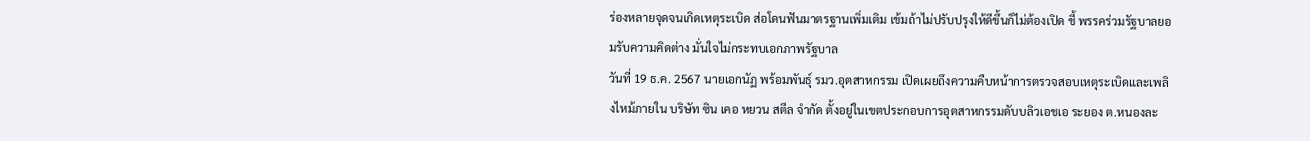ร่องหลายจุดจนเกิดเหตุระเบิด ส่อโดนฟันมาตรฐานเพิ่มเติม เข้มถ้าไม่ปรับปรุงให้ดีขึ้นก็ไม่ต้องเปิด ชี้ พรรคร่วมรัฐบาลยอมรับความคิดต่าง มั่นใจไม่กระทบเอกภาพรัฐบาล
วันที่ 19 ธ.ค. 2567 นายเอกนัฏ พร้อมพันธุ์ รมว.อุตสาหกรรม เปิดเผยถึงความคืบหน้าการตรวจสอบเหตุระเบิดและเพลิงไหม้ภายใน บริษัท ซิน เคอ หยวน สตีล จำกัด ตั้งอยู่ในเขตประกอบการอุตสาหกรรมดับบลิวเอชเอ ระยอง ต.หนองละ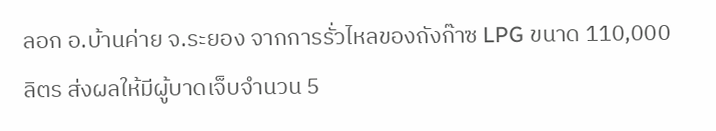ลอก อ.บ้านค่าย จ.ระยอง จากการรั่วไหลของถังก๊าซ LPG ขนาด 110,000 ลิตร ส่งผลให้มีผู้บาดเจ็บจำนวน 5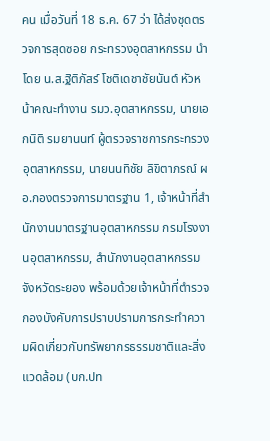คน เมื่อวันที่ 18 ธ.ค. 67 ว่า ได้ส่งชุดตรวจการสุดซอย กระทรวงอุตสาหกรรม นำโดย น.ส.ฐิติภัสร์ โชติเดชาชัยนันต์ หัวหน้าคณะทำงาน รมว.อุตสาหกรรม, นายเอกนิติ รมยานนท์ ผู้ตรวจราชการกระทรวงอุตสาหกรรม, นายนนทิชัย ลิขิตาภรณ์ ผอ.กองตรวจการมาตรฐาน 1, เจ้าหน้าที่สำนักงานมาตรฐานอุตสาหกรรม กรมโรงงานอุตสาหกรรม, สำนักงานอุตสาหกรรมจังหวัดระยอง พร้อมด้วยเจ้าหน้าที่ตำรวจกองบังคับการปราบปรามการกระทำความผิดเกี่ยวกับทรัพยากรธรรมชาติและสิ่งแวดล้อม (บก.ปท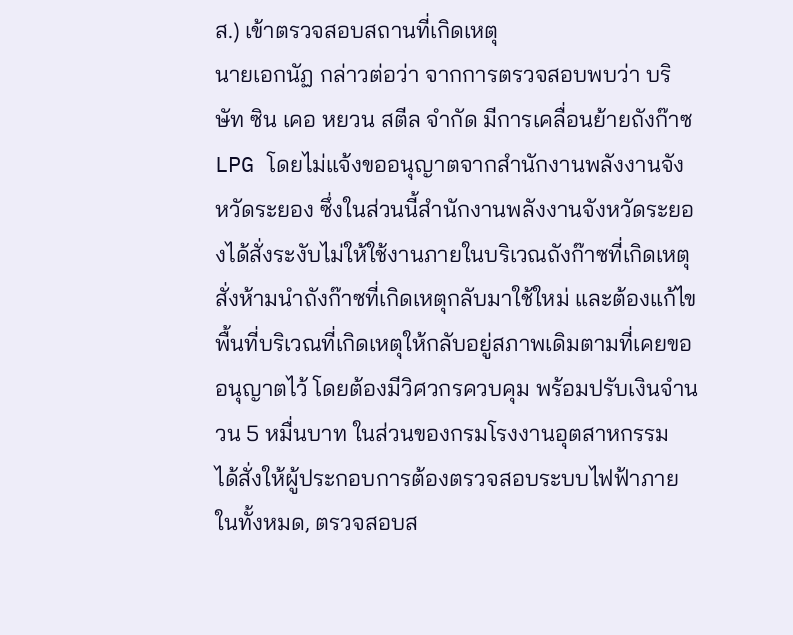ส.) เข้าตรวจสอบสถานที่เกิดเหตุ
นายเอกนัฏ กล่าวต่อว่า จากการตรวจสอบพบว่า บริษัท ซิน เคอ หยวน สตีล จำกัด มีการเคลื่อนย้ายถังก๊าซ LPG โดยไม่แจ้งขออนุญาตจากสำนักงานพลังงานจังหวัดระยอง ซึ่งในส่วนนี้สำนักงานพลังงานจังหวัดระยองได้สั่งระงับไม่ให้ใช้งานภายในบริเวณถังก๊าซที่เกิดเหตุ สั่งห้ามนำถังก๊าซที่เกิดเหตุกลับมาใช้ใหม่ และต้องแก้ไขพื้นที่บริเวณที่เกิดเหตุให้กลับอยู่สภาพเดิมตามที่เคยขออนุญาตไว้ โดยต้องมีวิศวกรควบคุม พร้อมปรับเงินจำนวน 5 หมื่นบาท ในส่วนของกรมโรงงานอุตสาหกรรม ได้สั่งให้ผู้ประกอบการต้องตรวจสอบระบบไฟฟ้าภายในทั้งหมด, ตรวจสอบส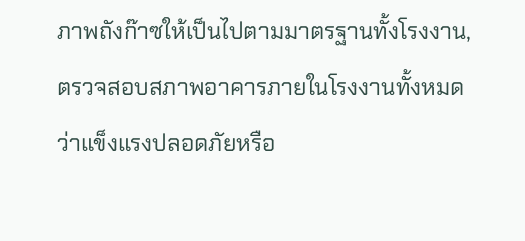ภาพถังก๊าซให้เป็นไปตามมาตรฐานทั้งโรงงาน, ตรวจสอบสภาพอาคารภายในโรงงานทั้งหมดว่าแข็งแรงปลอดภัยหรือ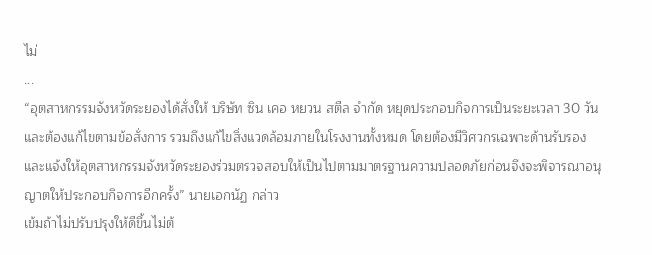ไม่
...
“อุตสาหกรรมจังหวัดระยองได้สั่งให้ บริษัท ซิน เคอ หยวน สตีล จำกัด หยุดประกอบกิจการเป็นระยะเวลา 30 วัน และต้องแก้ไขตามข้อสั่งการ รวมถึงแก้ไขสิ่งแวดล้อมภายในโรงงานทั้งหมด โดยต้องมีวิศวกรเฉพาะด้านรับรอง และแจ้งให้อุตสาหกรรมจังหวัดระยองร่วมตรวจสอบให้เป็นไปตามมาตรฐานความปลอดภัยก่อนจึงจะพิจารณาอนุญาตให้ประกอบกิจการอีกครั้ง” นายเอกนัฏ กล่าว
เข้มถ้าไม่ปรับปรุงให้ดีขึ้นไม่ต้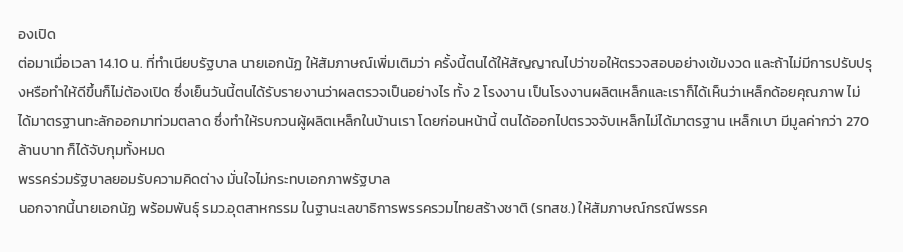องเปิด
ต่อมาเมื่อเวลา 14.10 น. ที่ทำเนียบรัฐบาล นายเอกนัฏ ให้สัมภาษณ์เพิ่มเติมว่า ครั้งนี้ตนได้ให้สัญญาณไปว่าขอให้ตรวจสอบอย่างเข้มงวด และถ้าไม่มีการปรับปรุงหรือทำให้ดีขึ้นก็ไม่ต้องเปิด ซึ่งเย็นวันนี้ตนได้รับรายงานว่าผลตรวจเป็นอย่างไร ทั้ง 2 โรงงาน เป็นโรงงานผลิตเหล็กและเราก็ได้เห็นว่าเหล็กด้อยคุณภาพ ไม่ได้มาตรฐานทะลักออกมาท่วมตลาด ซึ่งทำให้รบกวนผู้ผลิตเหล็กในบ้านเรา โดยก่อนหน้านี้ ตนได้ออกไปตรวจจับเหล็กไม่ได้มาตรฐาน เหล็กเบา มีมูลค่ากว่า 270 ล้านบาท ก็ได้จับกุมทั้งหมด
พรรคร่วมรัฐบาลยอมรับความคิดต่าง มั่นใจไม่กระทบเอกภาพรัฐบาล
นอกจากนี้นายเอกนัฏ พร้อมพันธุ์ รมว.อุตสาหกรรม ในฐานะเลขาธิการพรรครวมไทยสร้างชาติ (รทสช.) ให้สัมภาษณ์กรณีพรรค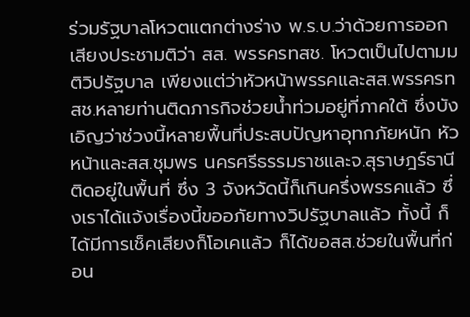ร่วมรัฐบาลโหวตแตกต่างร่าง พ.ร.บ.ว่าด้วยการออกเสียงประชามติว่า สส. พรรครทสช. โหวตเป็นไปตามมติวิปรัฐบาล เพียงแต่ว่าหัวหน้าพรรคและสส.พรรครทสช.หลายท่านติดภารกิจช่วยน้ำท่วมอยู่ที่ภาคใต้ ซึ่งบังเอิญว่าช่วงนี้หลายพื้นที่ประสบปัญหาอุทกภัยหนัก หัวหน้าและสส.ชุมพร นครศรีธรรมราชและจ.สุราษฎร์ธานี ติดอยู่ในพื้นที่ ซึ่ง 3 จังหวัดนี้ก็เกินครึ่งพรรคแล้ว ซึ่งเราได้แจ้งเรื่องนี้ขออภัยทางวิปรัฐบาลแล้ว ทั้งนี้ ก็ได้มีการเช็คเสียงก็โอเคแล้ว ก็ได้ขอสส.ช่วยในพื้นที่ก่อน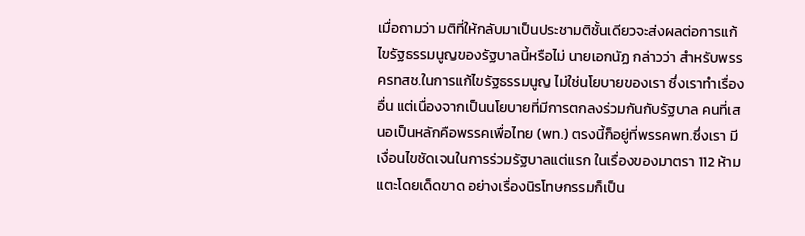เมื่อถามว่า มติที่ให้กลับมาเป็นประชามติชั้นเดียวจะส่งผลต่อการแก้ไขรัฐธรรมนูญของรัฐบาลนี้หรือไม่ นายเอกนัฏ กล่าวว่า สำหรับพรรครทสช.ในการแก้ไขรัฐธรรมนูญ ไม่ใช่นโยบายของเรา ซึ่งเราทำเรื่องอื่น แต่เนื่องจากเป็นนโยบายที่มีการตกลงร่วมกันกับรัฐบาล คนที่เสนอเป็นหลักคือพรรคเพื่อไทย (พท.) ตรงนี้ก็อยู่ที่พรรคพท.ซึ่งเรา มีเงื่อนไขชัดเจนในการร่วมรัฐบาลแต่แรก ในเรื่องของมาตรา 112 ห้ามแตะโดยเด็ดขาด อย่างเรื่องนิรโทษกรรมก็เป็น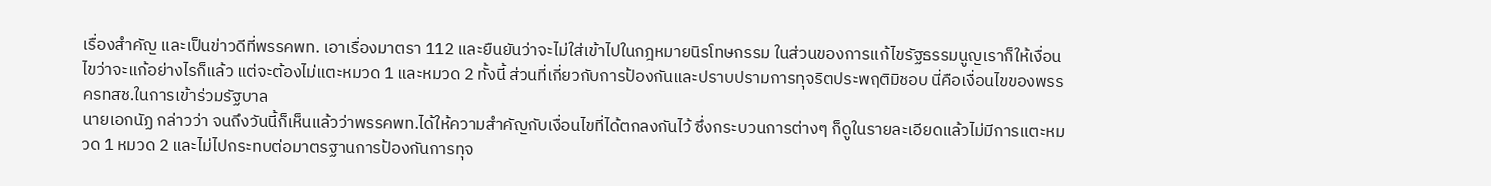เรื่องสำคัญ และเป็นข่าวดีที่พรรคพท. เอาเรื่องมาตรา 112 และยืนยันว่าจะไม่ใส่เข้าไปในกฎหมายนิรโทษกรรม ในส่วนของการแก้ไขรัฐธรรมนูญเราก็ให้เงื่อนไขว่าจะแก้อย่างไรก็แล้ว แต่จะต้องไม่แตะหมวด 1 และหมวด 2 ทั้งนี้ ส่วนที่เกี่ยวกับการป้องกันและปราบปรามการทุจริตประพฤติมิชอบ นี่คือเงื่อนไขของพรรครทสช.ในการเข้าร่วมรัฐบาล
นายเอกนัฏ กล่าวว่า จนถึงวันนี้ก็เห็นแล้วว่าพรรคพท.ได้ให้ความสำคัญกับเงื่อนไขที่ได้ตกลงกันไว้ ซึ่งกระบวนการต่างๆ ก็ดูในรายละเอียดแล้วไม่มีการแตะหมวด 1 หมวด 2 และไม่ไปกระทบต่อมาตรฐานการป้องกันการทุจ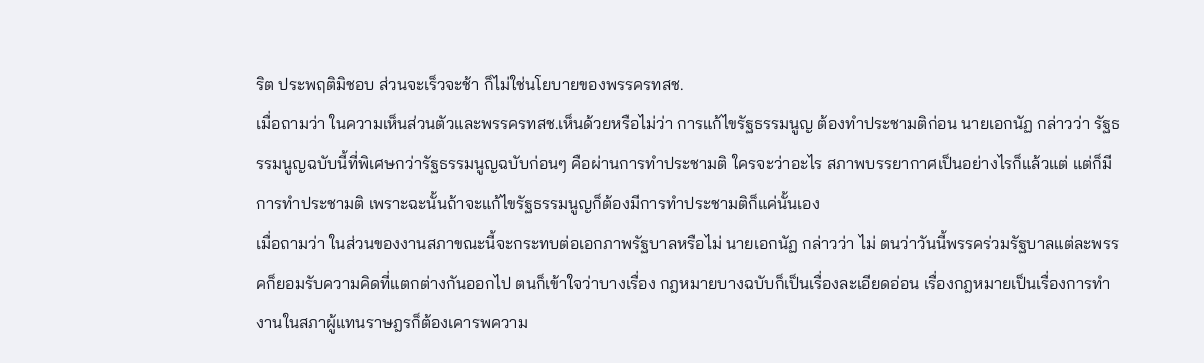ริต ประพฤติมิชอบ ส่วนจะเร็วจะช้า ก็ไม่ใช่นโยบายของพรรครทสช.
เมื่อถามว่า ในความเห็นส่วนตัวและพรรครทสช.เห็นด้วยหรือไม่ว่า การแก้ไขรัฐธรรมนูญ ต้องทำประชามติก่อน นายเอกนัฏ กล่าวว่า รัฐธรรมนูญฉบับนี้ที่พิเศษกว่ารัฐธรรมนูญฉบับก่อนๆ คือผ่านการทำประชามติ ใครจะว่าอะไร สภาพบรรยากาศเป็นอย่างไรก็แล้วแต่ แต่ก็มีการทำประชามติ เพราะฉะนั้นถ้าจะแก้ไขรัฐธรรมนูญก็ต้องมีการทำประชามติก็แค่นั้นเอง
เมื่อถามว่า ในส่วนของงานสภาขณะนี้จะกระทบต่อเอกภาพรัฐบาลหรือไม่ นายเอกนัฏ กล่าวว่า ไม่ ตนว่าวันนี้พรรคร่วมรัฐบาลแต่ละพรรคก็ยอมรับความคิดที่แตกต่างกันออกไป ตนก็เข้าใจว่าบางเรื่อง กฎหมายบางฉบับก็เป็นเรื่องละเอียดอ่อน เรื่องกฎหมายเป็นเรื่องการทำงานในสภาผู้แทนราษฎรก็ต้องเคารพความ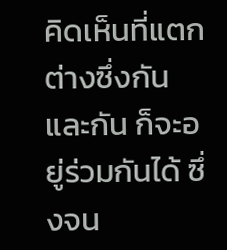คิดเห็นที่แตกต่างซึ่งกันและกัน ก็จะอยู่ร่วมกันได้ ซึ่งจน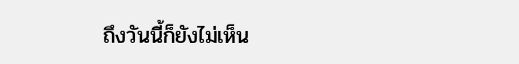ถึงวันนี้ก็ยังไม่เห็น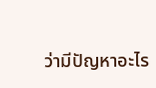ว่ามีปัญหาอะไร